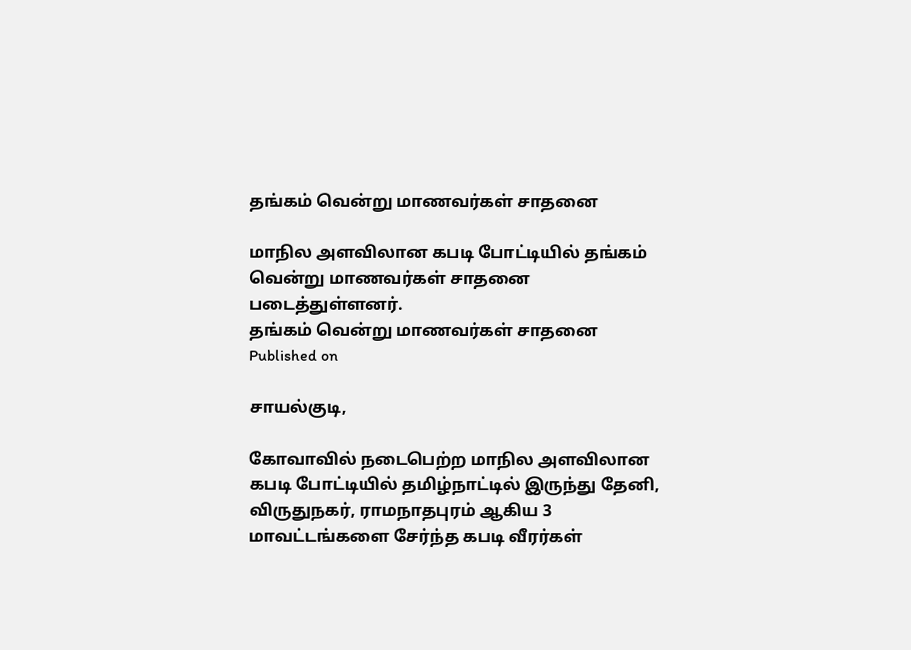தங்கம் வென்று மாணவர்கள் சாதனை

மாநில அளவிலான கபடி போட்டியில் தங்கம் வென்று மாணவர்கள் சாதனை படைத்துள்ளனர்.
தங்கம் வென்று மாணவர்கள் சாதனை
Published on

சாயல்குடி,

கோவாவில் நடைபெற்ற மாநில அளவிலான கபடி போட்டியில் தமிழ்நாட்டில் இருந்து தேனி, விருதுநகர், ராமநாதபுரம் ஆகிய 3 மாவட்டங்களை சேர்ந்த கபடி வீரர்கள்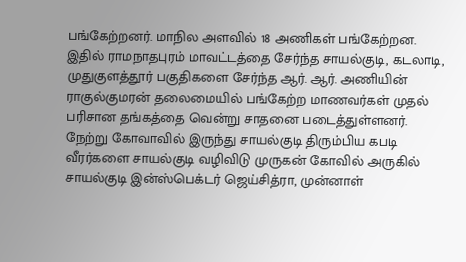பங்கேற்றனர். மாநில அளவில் 18 அணிகள் பங்கேற்றன. இதில் ராமநாதபுரம் மாவட்டத்தை சேர்ந்த சாயல்குடி, கடலாடி, முதுகுளத்தூர் பகுதிகளை சேர்ந்த ஆர். ஆர். அணியின் ராகுல்குமரன் தலைமையில் பங்கேற்ற மாணவர்கள் முதல் பரிசான தங்கத்தை வென்று சாதனை படைத்துள்ளனர். நேற்று கோவாவில் இருந்து சாயல்குடி திரும்பிய கபடி வீரர்களை சாயல்குடி வழிவிடு முருகன் கோவில் அருகில் சாயல்குடி இன்ஸ்பெக்டர் ஜெய்சித்ரா, முன்னாள்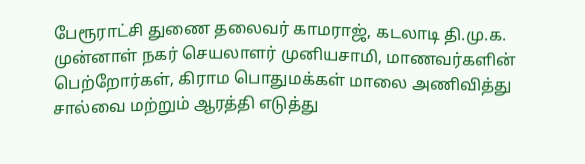பேரூராட்சி துணை தலைவர் காமராஜ், கடலாடி தி.மு.க. முன்னாள் நகர் செயலாளர் முனியசாமி, மாணவர்களின் பெற்றோர்கள், கிராம பொதுமக்கள் மாலை அணிவித்து சால்வை மற்றும் ஆரத்தி எடுத்து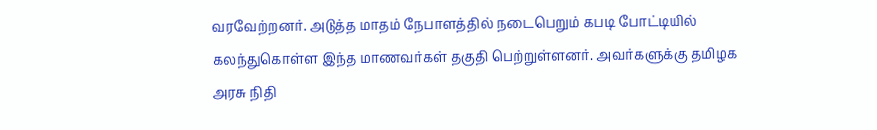வரவேற்றனர். அடுத்த மாதம் நேபாளத்தில் நடைபெறும் கபடி போட்டியில் கலந்துகொள்ள இந்த மாணவர்கள் தகுதி பெற்றுள்ளனர். அவர்களுக்கு தமிழக அரசு நிதி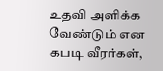உதவி அளிக்க வேண்டும் என கபடி வீரர்கள்,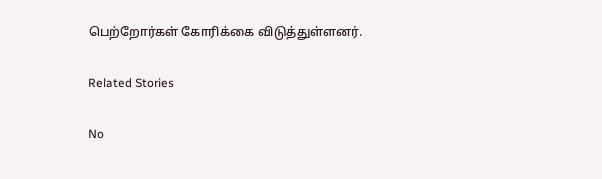பெற்றோர்கள் கோரிக்கை விடுத்துள்ளனர்.

Related Stories

No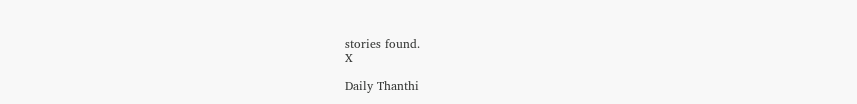stories found.
X

Daily Thanthi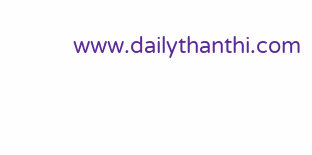www.dailythanthi.com